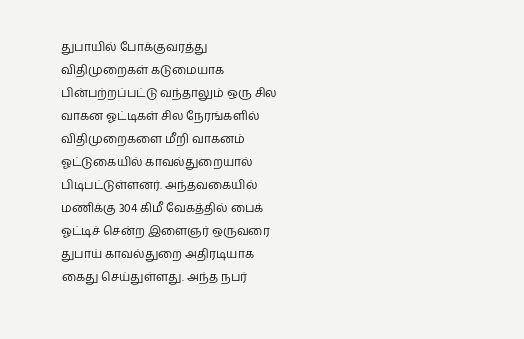துபாயில் போக்குவரத்து விதிமுறைகள் கடுமையாக பின்பற்றப்பட்டு வந்தாலும் ஒரு சில வாகன ஓட்டிகள் சில நேரங்களில் விதிமுறைகளை மீறி வாகனம் ஓட்டுகையில் காவல்துறையால் பிடிபட்டுள்ளனர். அந்தவகையில் மணிக்கு 304 கிமீ வேகத்தில் பைக் ஓட்டிச் சென்ற இளைஞர் ஒருவரை துபாய் காவல்துறை அதிரடியாக கைது செய்துள்ளது. அந்த நபர்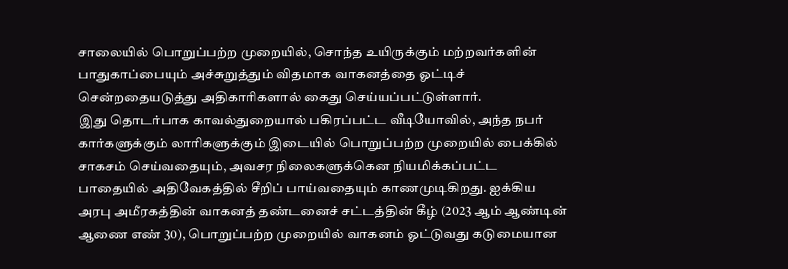சாலையில் பொறுப்பற்ற முறையில், சொந்த உயிருக்கும் மற்றவர்களின் பாதுகாப்பையும் அச்சுறுத்தும் விதமாக வாகனத்தை ஓட்டிச் சென்றதையடுத்து அதிகாரிகளால் கைது செய்யப்பட்டுள்ளார்.
இது தொடர்பாக காவல்துறையால் பகிரப்பட்ட வீடியோவில், அந்த நபர் கார்களுக்கும் லாரிகளுக்கும் இடையில் பொறுப்பற்ற முறையில் பைக்கில் சாகசம் செய்வதையும், அவசர நிலைகளுக்கென நியமிக்கப்பட்ட பாதையில் அதிவேகத்தில் சீறிப் பாய்வதையும் காணமுடிகிறது. ஐக்கிய அரபு அமீரகத்தின் வாகனத் தண்டனைச் சட்டத்தின் கீழ் (2023 ஆம் ஆண்டின் ஆணை எண் 30), பொறுப்பற்ற முறையில் வாகனம் ஓட்டுவது கடுமையான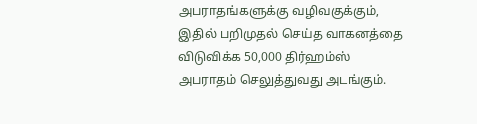அபராதங்களுக்கு வழிவகுக்கும், இதில் பறிமுதல் செய்த வாகனத்தை விடுவிக்க 50,000 திர்ஹம்ஸ் அபராதம் செலுத்துவது அடங்கும்.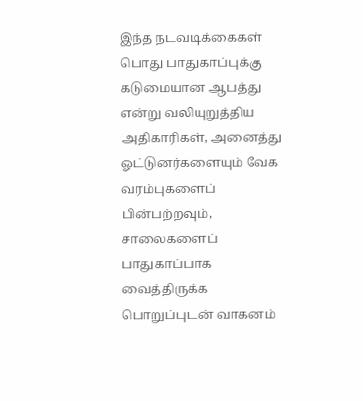இந்த நடவடிக்கைகள் பொது பாதுகாப்புக்கு கடுமையான ஆபத்து என்று வலியுறுத்திய அதிகாரிகள், அனைத்து ஓட்டுனர்களையும் வேக வரம்புகளைப் பின்பற்றவும், சாலைகளைப் பாதுகாப்பாக வைத்திருக்க பொறுப்புடன் வாகனம்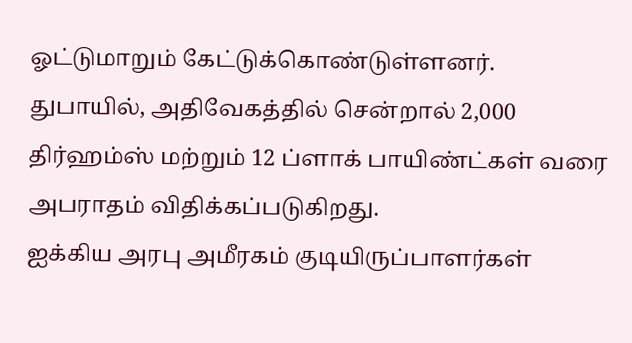ஓட்டுமாறும் கேட்டுக்கொண்டுள்ளனர். துபாயில், அதிவேகத்தில் சென்றால் 2,000 திர்ஹம்ஸ் மற்றும் 12 ப்ளாக் பாயிண்ட்கள் வரை அபராதம் விதிக்கப்படுகிறது.
ஐக்கிய அரபு அமீரகம் குடியிருப்பாளர்கள்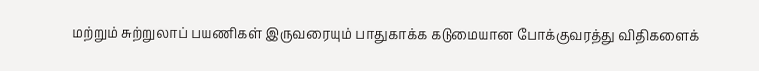மற்றும் சுற்றுலாப் பயணிகள் இருவரையும் பாதுகாக்க கடுமையான போக்குவரத்து விதிகளைக்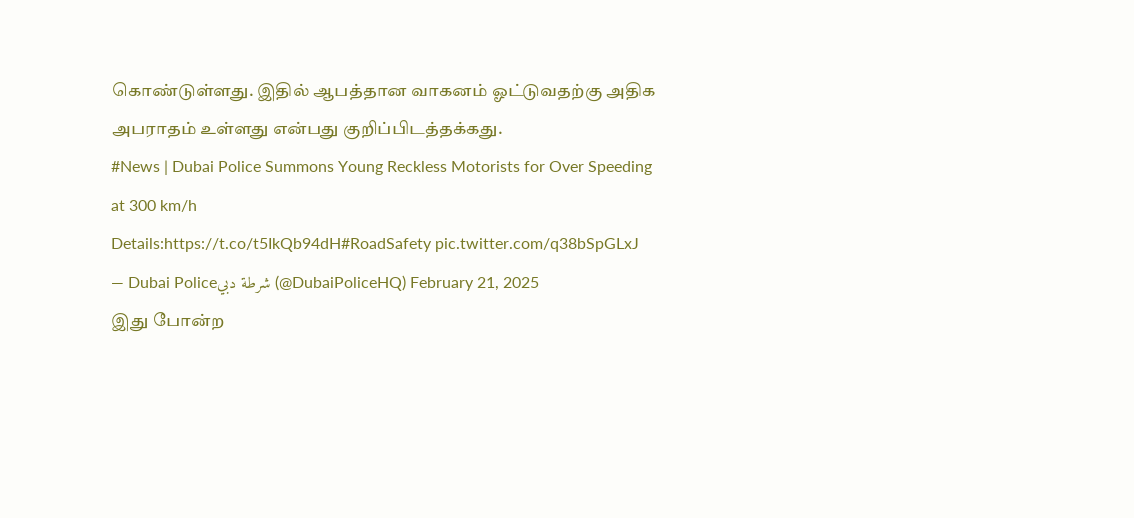கொண்டுள்ளது. இதில் ஆபத்தான வாகனம் ஓட்டுவதற்கு அதிக அபராதம் உள்ளது என்பது குறிப்பிடத்தக்கது.
#News | Dubai Police Summons Young Reckless Motorists for Over Speeding at 300 km/h
Details:https://t.co/t5IkQb94dH#RoadSafety pic.twitter.com/q38bSpGLxJ
— Dubai Policeشرطة دبي (@DubaiPoliceHQ) February 21, 2025
இது போன்ற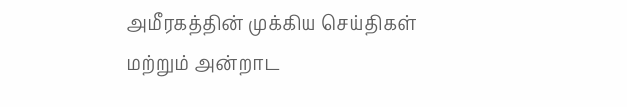அமீரகத்தின் முக்கிய செய்திகள் மற்றும் அன்றாட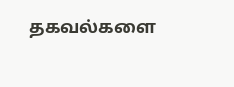தகவல்களை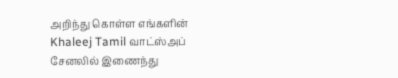அறிந்து கொள்ள எங்களின் Khaleej Tamil வாட்ஸ்அப் சேனலில் இணைந்து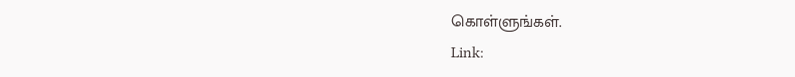கொள்ளுங்கள்.
Link: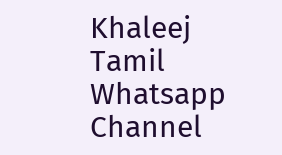Khaleej Tamil Whatsapp Channel